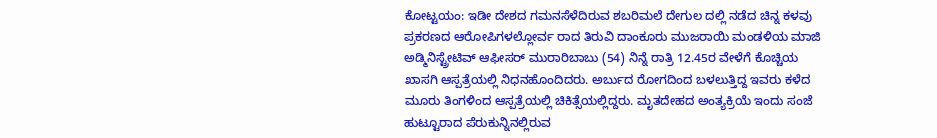ಕೋಟ್ಟಯಂ: ಇಡೀ ದೇಶದ ಗಮನಸೆಳೆದಿರುವ ಶಬರಿಮಲೆ ದೇಗುಲ ದಲ್ಲಿ ನಡೆದ ಚಿನ್ನ ಕಳವು ಪ್ರಕರಣದ ಆರೋಪಿಗಳಲ್ಲೋರ್ವ ರಾದ ತಿರುವಿ ದಾಂಕೂರು ಮುಜರಾಯಿ ಮಂಡಳಿಯ ಮಾಜಿ ಅಡ್ಮಿನಿಸ್ಟ್ರೇಟಿವ್ ಆಫೀಸರ್ ಮುರಾರಿಬಾಬು (54) ನಿನ್ನೆ ರಾತ್ರಿ 12.45ರ ವೇಳೆಗೆ ಕೊಚ್ಚಿಯ ಖಾಸಗಿ ಆಸ್ಪತ್ರೆಯಲ್ಲಿ ನಿಧನಹೊಂದಿದರು. ಅರ್ಬುದ ರೋಗದಿಂದ ಬಳಲುತ್ತಿದ್ದ ಇವರು ಕಳೆದ ಮೂರು ತಿಂಗಳಿಂದ ಆಸ್ಪತ್ರೆಯಲ್ಲಿ ಚಿಕಿತ್ಸೆಯಲ್ಲಿದ್ದರು. ಮೃತದೇಹದ ಅಂತ್ಯಕ್ರಿಯೆ ಇಂದು ಸಂಜೆ ಹುಟ್ಟೂರಾದ ಪೆರುಕುನ್ನಿನಲ್ಲಿರುವ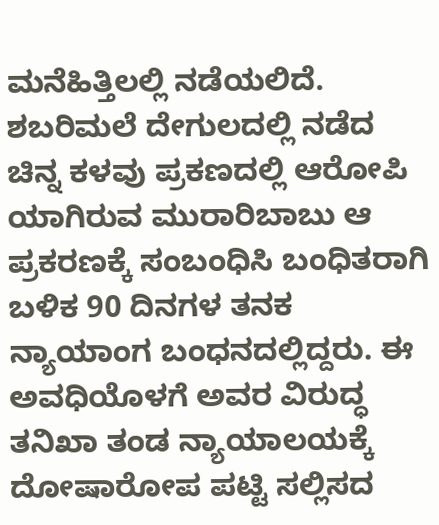ಮನೆಹಿತ್ತಿಲಲ್ಲಿ ನಡೆಯಲಿದೆ.
ಶಬರಿಮಲೆ ದೇಗುಲದಲ್ಲಿ ನಡೆದ ಚಿನ್ನ ಕಳವು ಪ್ರಕಣದಲ್ಲಿ ಆರೋಪಿ ಯಾಗಿರುವ ಮುರಾರಿಬಾಬು ಆ ಪ್ರಕರಣಕ್ಕೆ ಸಂಬಂಧಿಸಿ ಬಂಧಿತರಾಗಿ ಬಳಿಕ 90 ದಿನಗಳ ತನಕ ನ್ಯಾಯಾಂಗ ಬಂಧನದಲ್ಲಿದ್ದರು. ಈ ಅವಧಿಯೊಳಗೆ ಅವರ ವಿರುದ್ಧ ತನಿಖಾ ತಂಡ ನ್ಯಾಯಾಲಯಕ್ಕೆ ದೋಷಾರೋಪ ಪಟ್ಟಿ ಸಲ್ಲಿಸದ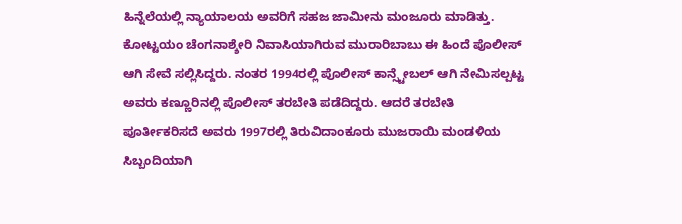ಹಿನ್ನೆಲೆಯಲ್ಲಿ ನ್ಯಾಯಾಲಯ ಅವರಿಗೆ ಸಹಜ ಜಾಮೀನು ಮಂಜೂರು ಮಾಡಿತ್ತು.
ಕೋಟ್ಟಯಂ ಚೆಂಗನಾಶ್ಶೇರಿ ನಿವಾಸಿಯಾಗಿರುವ ಮುರಾರಿಬಾಬು ಈ ಹಿಂದೆ ಪೊಲೀಸ್ ಆಗಿ ಸೇವೆ ಸಲ್ಲಿಸಿದ್ದರು. ನಂತರ 1994ರಲ್ಲಿ ಪೊಲೀಸ್ ಕಾನ್ಸ್ಟೇಬಲ್ ಆಗಿ ನೇಮಿಸಲ್ಪಟ್ಟ ಅವರು ಕಣ್ಣೂರಿನಲ್ಲಿ ಪೊಲೀಸ್ ತರಬೇತಿ ಪಡೆದಿದ್ದರು. ಆದರೆ ತರಬೇತಿ ಪೂರ್ತೀಕರಿಸದೆ ಅವರು 1997ರಲ್ಲಿ ತಿರುವಿದಾಂಕೂರು ಮುಜರಾಯಿ ಮಂಡಳಿಯ ಸಿಬ್ಬಂದಿಯಾಗಿ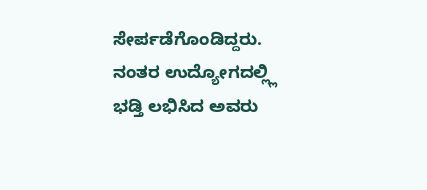ಸೇರ್ಪಡೆಗೊಂಡಿದ್ದರು. ನಂತರ ಉದ್ಯೋಗದಲ್ಲ್ಲಿ ಭಡ್ತಿ ಲಭಿಸಿದ ಅವರು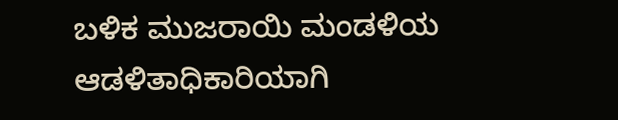ಬಳಿಕ ಮುಜರಾಯಿ ಮಂಡಳಿಯ ಆಡಳಿತಾಧಿಕಾರಿಯಾಗಿ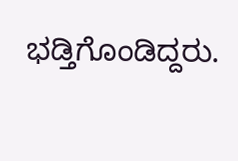ಭಡ್ತಿಗೊಂಡಿದ್ದರು.